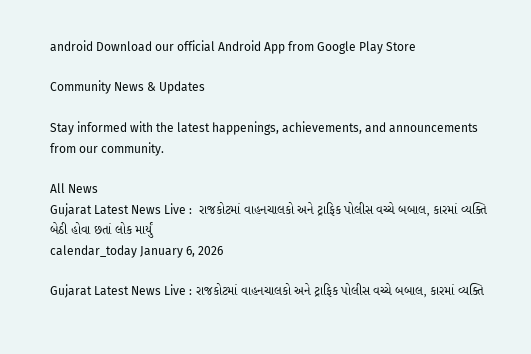android Download our official Android App from Google Play Store

Community News & Updates

Stay informed with the latest happenings, achievements, and announcements from our community.

All News
Gujarat Latest News Live :  રાજકોટમાં વાહનચાલકો અને ટ્રાફિક પોલીસ વચ્ચે બબાલ, કારમાં વ્યક્તિ બેઠી હોવા છતાં લોક માર્યું
calendar_today January 6, 2026

Gujarat Latest News Live : રાજકોટમાં વાહનચાલકો અને ટ્રાફિક પોલીસ વચ્ચે બબાલ, કારમાં વ્યક્તિ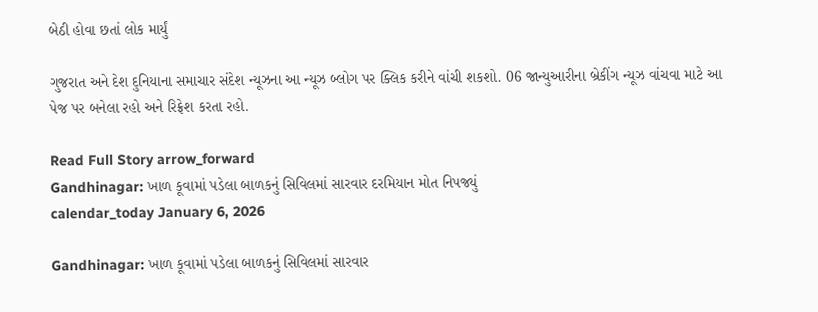બેઠી હોવા છતાં લોક માર્યું

ગુજરાત અને દેશ દુનિયાના સમાચાર સંદેશ ન્યૂઝના આ ન્યૂઝ બ્લોગ પર ક્લિક કરીને વાંચી શકશો. 06 જાન્યુઆરીના બ્રેકીંગ ન્યૂઝ વાંચવા માટે આ પેજ પર બનેલા રહો અને રિફ્રેશ કરતા રહો.

Read Full Story arrow_forward
Gandhinagar: ખાળ કૂવામાં પડેલા બાળકનું સિવિલમાં સારવાર દરમિયાન મોત નિપજ્યું
calendar_today January 6, 2026

Gandhinagar: ખાળ કૂવામાં પડેલા બાળકનું સિવિલમાં સારવાર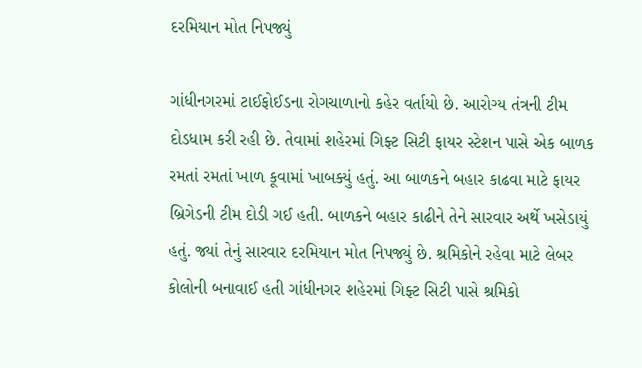દરમિયાન મોત નિપજ્યું

ગાંધીનગરમાં ટાઈફોઈડના રોગચાળાનો કહેર વર્તાયો છે. આરોગ્ય તંત્રની ટીમ દોડધામ કરી રહી છે. તેવામાં શહેરમાં ગિફ્ટ સિટી ફાયર સ્ટેશન પાસે એક બાળક રમતાં રમતાં ખાળ કૂવામાં ખાબક્યું હતું. આ બાળકને બહાર કાઢવા માટે ફાયર બ્રિગેડની ટીમ દોડી ગઈ હતી. બાળકને બહાર કાઢીને તેને સારવાર અર્થે ખસેડાયું હતું. જ્યાં તેનું સારવાર દરમિયાન મોત નિપજ્યું છે. શ્રમિકોને રહેવા માટે લેબર કોલોની બનાવાઈ હતી ગાંધીનગર શહેરમાં ગિફ્ટ સિટી પાસે શ્રમિકો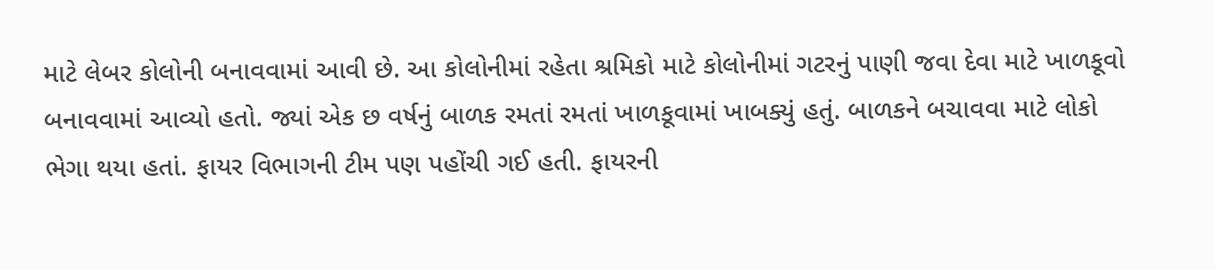માટે લેબર કોલોની બનાવવામાં આવી છે. આ કોલોનીમાં રહેતા શ્રમિકો માટે કોલોનીમાં ગટરનું પાણી જવા દેવા માટે ખાળકૂવો બનાવવામાં આવ્યો હતો. જ્યાં એક છ વર્ષનું બાળક રમતાં રમતાં ખાળકૂવામાં ખાબક્યું હતું. બાળકને બચાવવા માટે લોકો ભેગા થયા હતાં. ફાયર વિભાગની ટીમ પણ પહોંચી ગઈ હતી. ફાયરની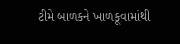ટીમે બાળકને ખાળકૂવામાંથી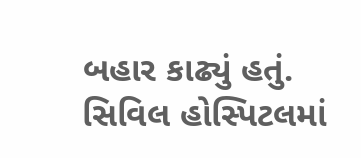બહાર કાઢ્યું હતું. સિવિલ હોસ્પિટલમાં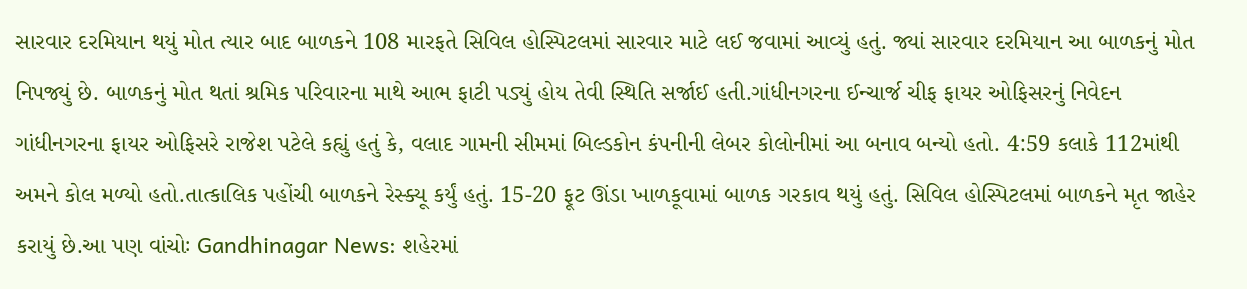સારવાર દરમિયાન થયું મોત ત્યાર બાદ બાળકને 108 મારફતે સિવિલ હોસ્પિટલમાં સારવાર માટે લઈ જવામાં આવ્યું હતું. જ્યાં સારવાર દરમિયાન આ બાળકનું મોત નિપજ્યું છે. બાળકનું મોત થતાં શ્રમિક પરિવારના માથે આભ ફાટી પડ્યું હોય તેવી સ્થિતિ સર્જાઈ હતી.ગાંધીનગરના ઈન્ચાર્જ ચીફ ફાયર ઓફિસરનું નિવેદન ગાંધીનગરના ફાયર ઓફિસરે રાજેશ પટેલે કહ્યું હતું કે, વલાદ ગામની સીમમાં બિલ્ડકોન કંપનીની લેબર કોલોનીમાં આ બનાવ બન્યો હતો. 4:59 કલાકે 112માંથી અમને કોલ મળ્યો હતો.તાત્કાલિક પહોંચી બાળકને રેસ્ક્યૂ કર્યું હતું. 15-20 ફૂટ ઊંડા ખાળકૂવામાં બાળક ગરકાવ થયું હતું. સિવિલ હોસ્પિટલમાં બાળકને મૃત જાહેર કરાયું છે.આ પણ વાંચોઃ Gandhinagar News: શહેરમાં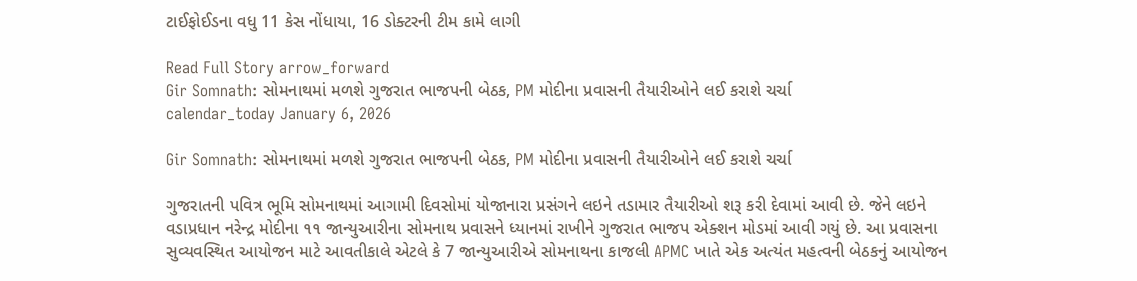ટાઈફોઈડના વધુ 11 કેસ નોંધાયા, 16 ડોક્ટરની ટીમ કામે લાગી

Read Full Story arrow_forward
Gir Somnath: સોમનાથમાં મળશે ગુજરાત ભાજપની બેઠક, PM મોદીના પ્રવાસની તૈયારીઓને લઈ કરાશે ચર્ચા
calendar_today January 6, 2026

Gir Somnath: સોમનાથમાં મળશે ગુજરાત ભાજપની બેઠક, PM મોદીના પ્રવાસની તૈયારીઓને લઈ કરાશે ચર્ચા

ગુજરાતની પવિત્ર ભૂમિ સોમનાથમાં આગામી દિવસોમાં યોજાનારા પ્રસંગને લઇને તડામાર તૈયારીઓ શરૂ કરી દેવામાં આવી છે. જેને લઇને વડાપ્રધાન નરેન્દ્ર મોદીના ૧૧ જાન્યુઆરીના સોમનાથ પ્રવાસને ધ્યાનમાં રાખીને ગુજરાત ભાજપ એક્શન મોડમાં આવી ગયું છે. આ પ્રવાસના સુવ્યવસ્થિત આયોજન માટે આવતીકાલે એટલે કે 7 જાન્યુઆરીએ સોમનાથના કાજલી APMC ખાતે એક અત્યંત મહત્વની બેઠકનું આયોજન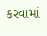કરવામાં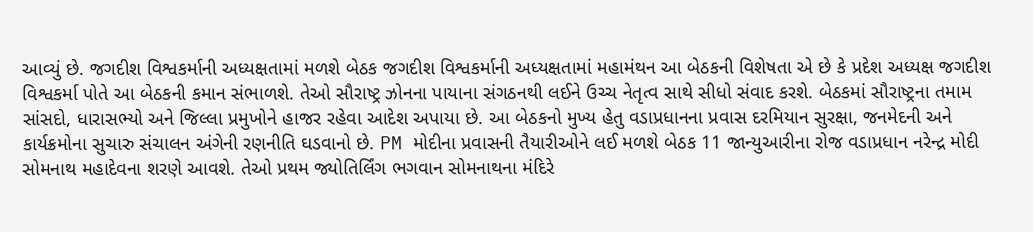આવ્યું છે. જગદીશ વિશ્વકર્માની અધ્યક્ષતામાં મળશે બેઠક જગદીશ વિશ્વકર્માની અધ્યક્ષતામાં મહામંથન આ બેઠકની વિશેષતા એ છે કે પ્રદેશ અધ્યક્ષ જગદીશ વિશ્વકર્મા પોતે આ બેઠકની કમાન સંભાળશે. તેઓ સૌરાષ્ટ્ર ઝોનના પાયાના સંગઠનથી લઈને ઉચ્ચ નેતૃત્વ સાથે સીધો સંવાદ કરશે. બેઠકમાં સૌરાષ્ટ્રના તમામ સાંસદો, ધારાસભ્યો અને જિલ્લા પ્રમુખોને હાજર રહેવા આદેશ અપાયા છે. આ બેઠકનો મુખ્ય હેતુ વડાપ્રધાનના પ્રવાસ દરમિયાન સુરક્ષા, જનમેદની અને કાર્યક્રમોના સુચારુ સંચાલન અંગેની રણનીતિ ઘડવાનો છે. PM મોદીના પ્રવાસની તૈયારીઓને લઈ મળશે બેઠક 11 જાન્યુઆરીના રોજ વડાપ્રધાન નરેન્દ્ર મોદી સોમનાથ મહાદેવના શરણે આવશે. તેઓ પ્રથમ જ્યોતિર્લિંગ ભગવાન સોમનાથના મંદિરે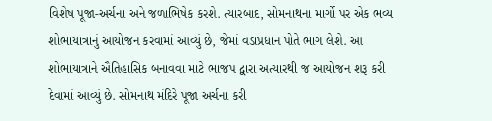વિશેષ પૂજા-અર્ચના અને જળાભિષેક કરશે. ત્યારબાદ, સોમનાથના માર્ગો પર એક ભવ્ય શોભાયાત્રાનું આયોજન કરવામાં આવ્યું છે, જેમાં વડાપ્રધાન પોતે ભાગ લેશે. આ શોભાયાત્રાને ઐતિહાસિક બનાવવા માટે ભાજપ દ્વારા અત્યારથી જ આયોજન શરૂ કરી દેવામાં આવ્યું છે. સોમનાથ મંદિરે પૂજા અર્ચના કરી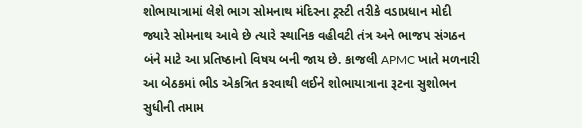શોભાયાત્રામાં લેશે ભાગ સોમનાથ મંદિરના ટ્રસ્ટી તરીકે વડાપ્રધાન મોદી જ્યારે સોમનાથ આવે છે ત્યારે સ્થાનિક વહીવટી તંત્ર અને ભાજપ સંગઠન બંને માટે આ પ્રતિષ્ઠાનો વિષય બની જાય છે. કાજલી APMC ખાતે મળનારી આ બેઠકમાં ભીડ એકત્રિત કરવાથી લઈને શોભાયાત્રાના રૂટના સુશોભન સુધીની તમામ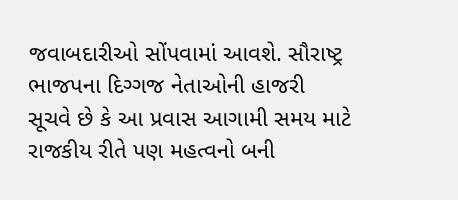જવાબદારીઓ સોંપવામાં આવશે. સૌરાષ્ટ્ર ભાજપના દિગ્ગજ નેતાઓની હાજરી સૂચવે છે કે આ પ્રવાસ આગામી સમય માટે રાજકીય રીતે પણ મહત્વનો બની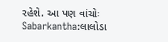રહેશે. આ પણ વાંચોઃ Sabarkantha:લાલોડા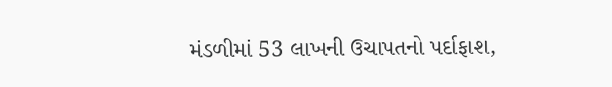મંડળીમાં 53 લાખની ઉચાપતનો પર્દાફાશ,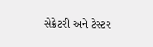સેક્રેટરી અને ટેસ્ટર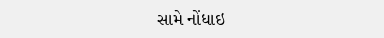સામે નોંધાઇ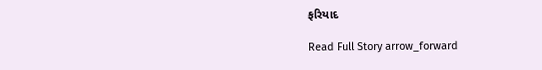ફરિયાદ

Read Full Story arrow_forward